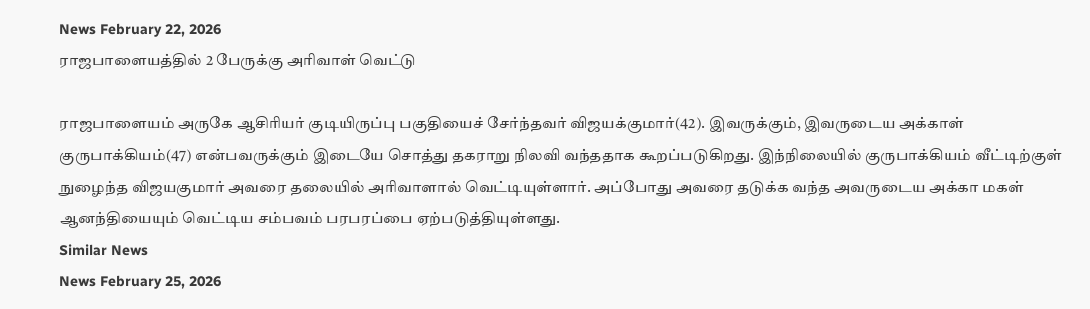News February 22, 2026
ராஜபாளையத்தில் 2 பேருக்கு அரிவாள் வெட்டு

ராஜபாளையம் அருகே ஆசிரியர் குடியிருப்பு பகுதியைச் சேர்ந்தவர் விஜயக்குமார்(42). இவருக்கும், இவருடைய அக்காள் குருபாக்கியம்(47) என்பவருக்கும் இடையே சொத்து தகராறு நிலவி வந்ததாக கூறப்படுகிறது. இந்நிலையில் குருபாக்கியம் வீட்டிற்குள் நுழைந்த விஜயகுமார் அவரை தலையில் அரிவாளால் வெட்டியுள்ளார். அப்போது அவரை தடுக்க வந்த அவருடைய அக்கா மகள் ஆனந்தியையும் வெட்டிய சம்பவம் பரபரப்பை ஏற்படுத்தியுள்ளது.
Similar News
News February 25, 2026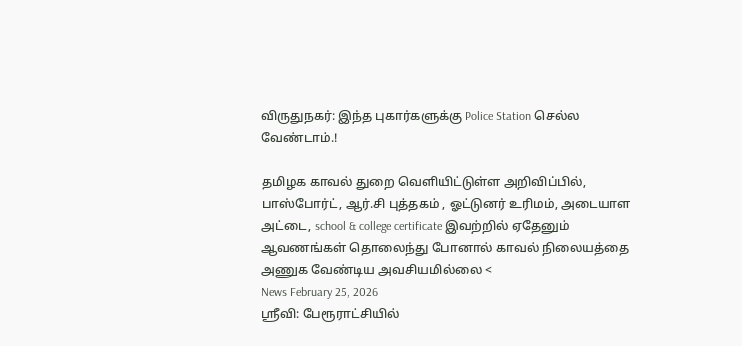விருதுநகர்: இந்த புகார்களுக்கு Police Station செல்ல வேண்டாம்.!

தமிழக காவல் துறை வெளியிட்டுள்ள அறிவிப்பில், பாஸ்போர்ட், ஆர்.சி புத்தகம் , ஓட்டுனர் உரிமம், அடையாள அட்டை, school & college certificate இவற்றில் ஏதேனும் ஆவணங்கள் தொலைந்து போனால் காவல் நிலையத்தை அணுக வேண்டிய அவசியமில்லை <
News February 25, 2026
ஸ்ரீவி: பேரூராட்சியில்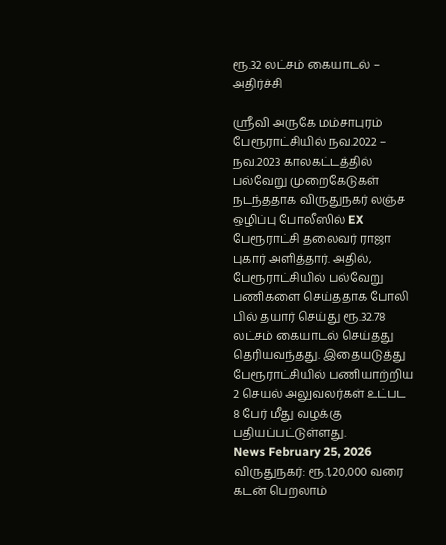ரூ.32 லட்சம் கையாடல் – அதிர்ச்சி

ஸ்ரீவி அருகே மம்சாபுரம் பேரூராட்சியில் நவ.2022 – நவ.2023 காலகட்டத்தில் பல்வேறு முறைகேடுகள் நடந்ததாக விருதுநகர் லஞ்ச ஒழிப்பு போலீஸில் EX பேரூராட்சி தலைவர் ராஜா புகார் அளித்தார். அதில், பேரூராட்சியில் பல்வேறு பணிகளை செய்ததாக போலி பில் தயார் செய்து ரூ.32.78 லட்சம் கையாடல் செய்தது தெரியவந்தது. இதையடுத்து பேரூராட்சியில் பணியாற்றிய 2 செயல் அலுவலர்கள் உட்பட 8 பேர் மீது வழக்கு பதியப்பட்டுள்ளது.
News February 25, 2026
விருதுநகர்: ரூ.1,20,000 வரை கடன் பெறலாம்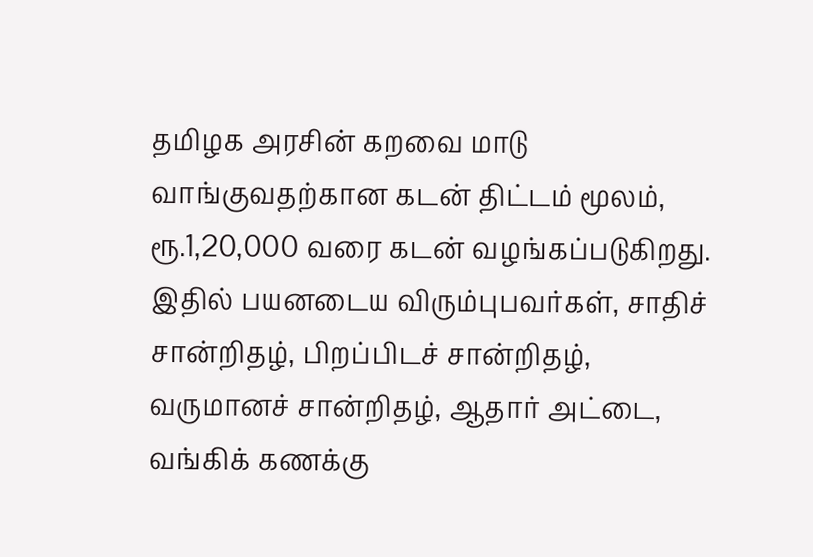தமிழக அரசின் கறவை மாடு வாங்குவதற்கான கடன் திட்டம் மூலம், ரூ.1,20,000 வரை கடன் வழங்கப்படுகிறது. இதில் பயனடைய விரும்புபவர்கள், சாதிச் சான்றிதழ், பிறப்பிடச் சான்றிதழ், வருமானச் சான்றிதழ், ஆதார் அட்டை, வங்கிக் கணக்கு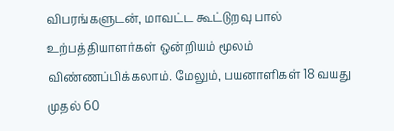விபரங்களுடன், மாவட்ட கூட்டுறவு பால் உற்பத்தியாளர்கள் ஒன்றியம் மூலம் விண்ணப்பிக்கலாம். மேலும், பயனாளிகள் 18 வயது முதல் 60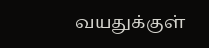வயதுக்குள்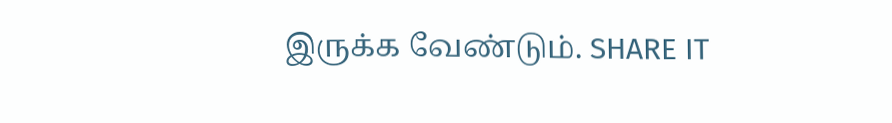இருக்க வேண்டும். SHARE IT